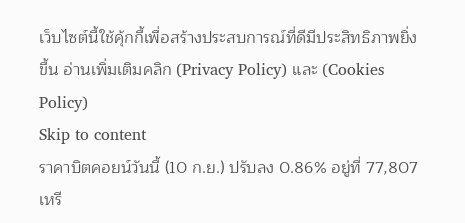เว็บไซต์นี้ใช้คุ้กกี้เพื่อสร้างประสบการณ์ที่ดีมีประสิทธิภาพยิ่งขี้น อ่านเพิ่มเติมคลิก (Privacy Policy) และ (Cookies Policy)
Skip to content
ราคาบิตคอยน์วันนี้ (10 ก.ย.) ปรับลง 0.86% อยู่ที่ 77,807 เหรี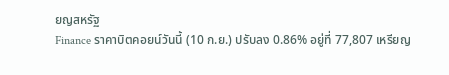ยญสหรัฐ
Finance ราคาบิตคอยน์วันนี้ (10 ก.ย.) ปรับลง 0.86% อยู่ที่ 77,807 เหรียญ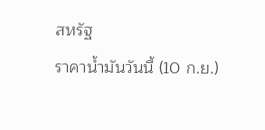สหรัฐ
ราคาน้ำมันวันนี้ (10 ก.ย.)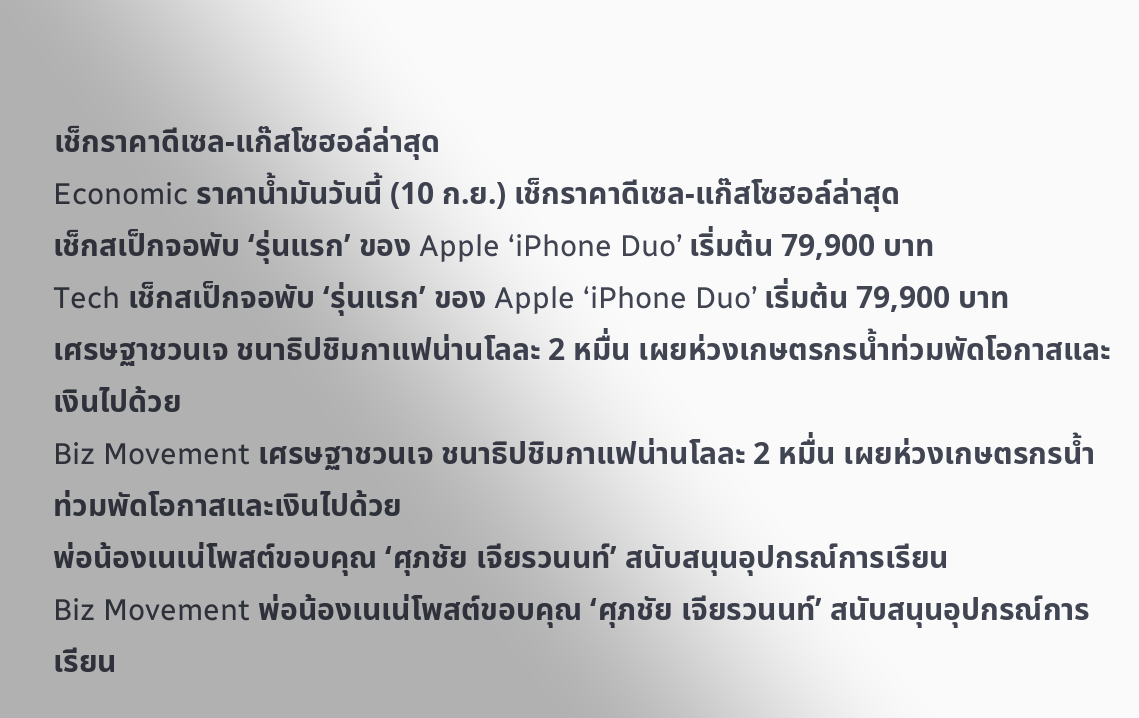เช็กราคาดีเซล-แก๊สโซฮอล์ล่าสุด
Economic ราคาน้ำมันวันนี้ (10 ก.ย.) เช็กราคาดีเซล-แก๊สโซฮอล์ล่าสุด
เช็กสเป็กจอพับ ‘รุ่นแรก’ ของ Apple ‘iPhone Duo’ เริ่มต้น 79,900 บาท
Tech เช็กสเป็กจอพับ ‘รุ่นแรก’ ของ Apple ‘iPhone Duo’ เริ่มต้น 79,900 บาท
เศรษฐาชวนเจ ชนาธิปชิมกาแฟน่านโลละ 2 หมื่น เผยห่วงเกษตรกรน้ำท่วมพัดโอกาสและเงินไปด้วย
Biz Movement เศรษฐาชวนเจ ชนาธิปชิมกาแฟน่านโลละ 2 หมื่น เผยห่วงเกษตรกรน้ำท่วมพัดโอกาสและเงินไปด้วย
พ่อน้องเนเน่โพสต์ขอบคุณ ‘ศุภชัย เจียรวนนท์’ สนับสนุนอุปกรณ์การเรียน
Biz Movement พ่อน้องเนเน่โพสต์ขอบคุณ ‘ศุภชัย เจียรวนนท์’ สนับสนุนอุปกรณ์การเรียน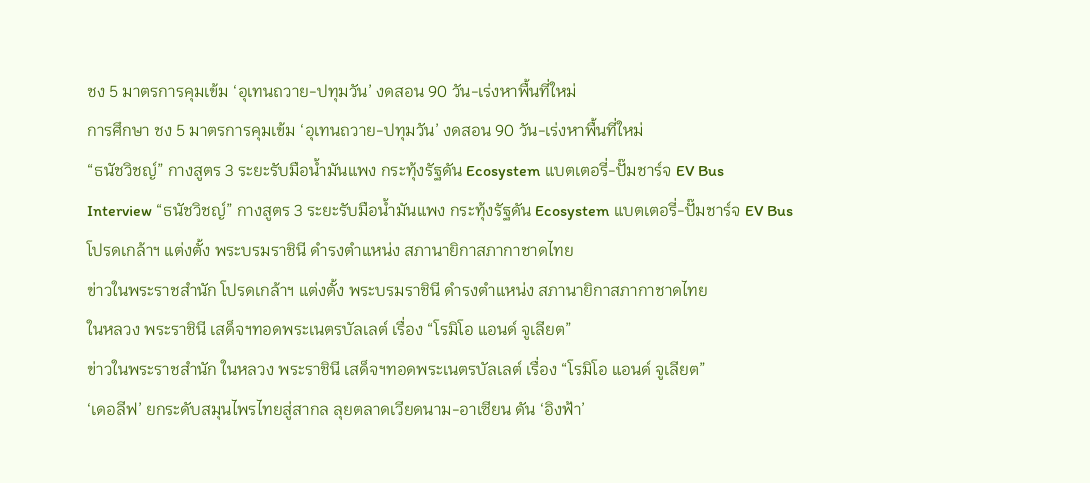ชง 5 มาตรการคุมเข้ม ‘อุเทนถวาย-ปทุมวัน’ งดสอน 90 วัน-เร่งหาพื้นที่ใหม่
การศึกษา ชง 5 มาตรการคุมเข้ม ‘อุเทนถวาย-ปทุมวัน’ งดสอน 90 วัน-เร่งหาพื้นที่ใหม่
“ธนัชวิชญ์” กางสูตร 3 ระยะรับมือน้ำมันแพง กระทุ้งรัฐดัน Ecosystem แบตเตอรี่-ปั๊มชาร์จ EV Bus
Interview “ธนัชวิชญ์” กางสูตร 3 ระยะรับมือน้ำมันแพง กระทุ้งรัฐดัน Ecosystem แบตเตอรี่-ปั๊มชาร์จ EV Bus
โปรดเกล้าฯ แต่งตั้ง พระบรมราชินี ดำรงตำแหน่ง สภานายิกาสภากาชาดไทย
ข่าวในพระราชสำนัก โปรดเกล้าฯ แต่งตั้ง พระบรมราชินี ดำรงตำแหน่ง สภานายิกาสภากาชาดไทย
ในหลวง พระราชินี เสด็จฯทอดพระเนตรบัลเลต์ เรื่อง “โรมิโอ แอนด์ จูเลียต”
ข่าวในพระราชสำนัก ในหลวง พระราชินี เสด็จฯทอดพระเนตรบัลเลต์ เรื่อง “โรมิโอ แอนด์ จูเลียต”
‘เดอลีฟ’ ยกระดับสมุนไพรไทยสู่สากล ลุยตลาดเวียดนาม-อาเซียน ดัน ‘อิงฟ้า’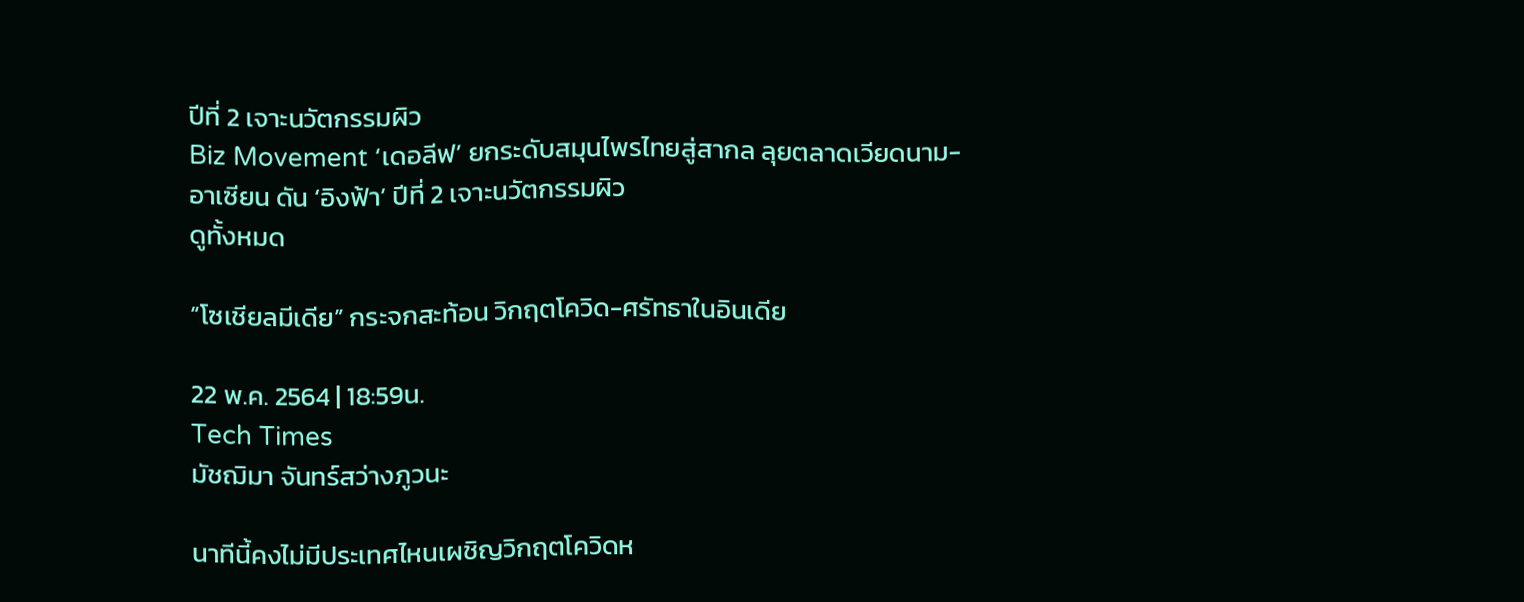ปีที่ 2 เจาะนวัตกรรมผิว
Biz Movement ‘เดอลีฟ’ ยกระดับสมุนไพรไทยสู่สากล ลุยตลาดเวียดนาม-อาเซียน ดัน ‘อิงฟ้า’ ปีที่ 2 เจาะนวัตกรรมผิว
ดูทั้งหมด

“โซเชียลมีเดีย” กระจกสะท้อน วิกฤตโควิด-ศรัทธาในอินเดีย

22 พ.ค. 2564 | 18:59น.
Tech Times
มัชฌิมา จันทร์สว่างภูวนะ

นาทีนี้คงไม่มีประเทศไหนเผชิญวิกฤตโควิดห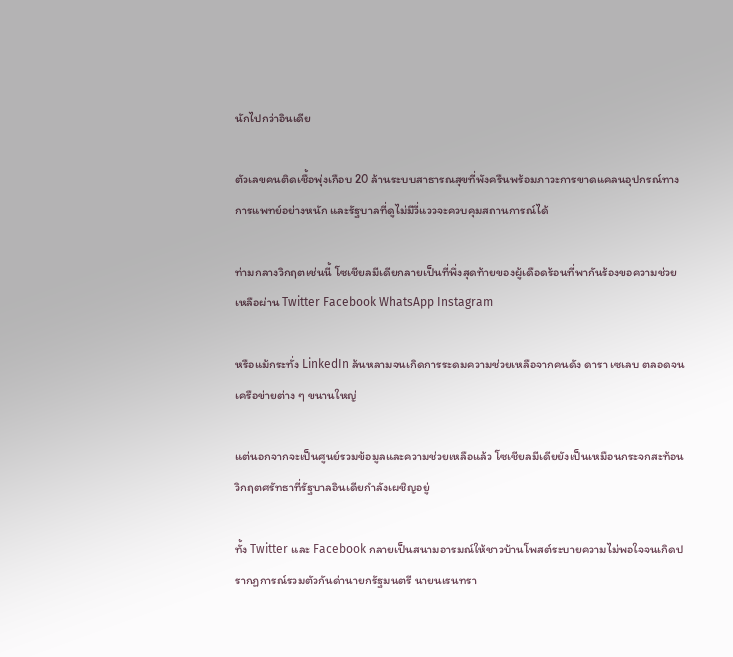นักไปกว่าอินเดีย

ตัวเลขคนติดเชื้อพุ่งเกือบ 20 ล้านระบบสาธารณสุขที่พังครืนพร้อมภาวะการขาดแคลนอุปกรณ์ทางการแพทย์อย่างหนัก และรัฐบาลที่ดูไม่มีวี่แววจะควบคุมสถานการณ์ได้

ท่ามกลางวิกฤตเช่นนี้ โซเชียลมีเดียกลายเป็นที่พึ่งสุดท้ายของผู้เดือดร้อนที่พากันร้องขอความช่วยเหลือผ่าน Twitter Facebook WhatsApp Instagram

หรือแม้กระทั่ง LinkedIn ล้นหลามจนเกิดการระดมความช่วยเหลือจากคนดัง ดารา เซเลบ ตลอดจนเครือข่ายต่าง ๆ ขนานใหญ่

แต่นอกจากจะเป็นศูนย์รวมข้อมูลและความช่วยเหลือแล้ว โซเชียลมีเดียยังเป็นเหมือนกระจกสะท้อนวิกฤตศรัทธาที่รัฐบาลอินเดียกำลังเผชิญอยู่

ทั้ง Twitter และ Facebook กลายเป็นสนามอารมณ์ให้ชาวบ้านโพสต์ระบายความไม่พอใจจนเกิดปรากฏการณ์รวมตัวกันด่านายกรัฐมนตรี นายนเรนทรา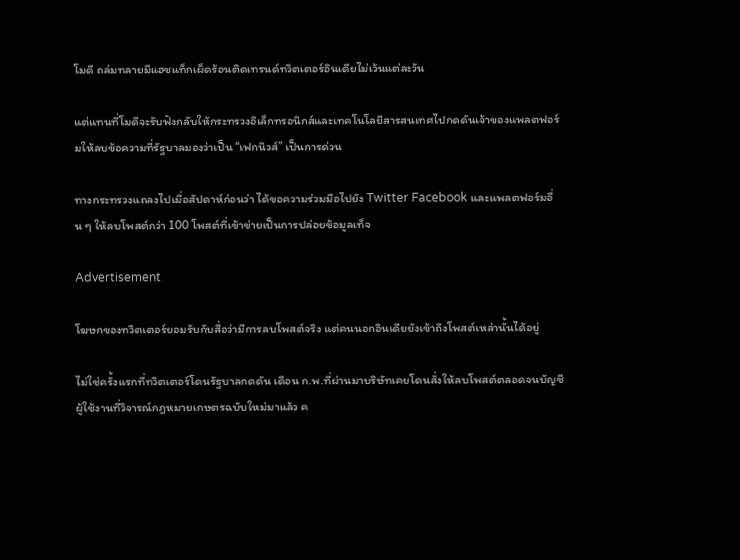โมดี ถล่มทลายมีแฮชแท็กเผ็ดร้อนติดเทรนด์ทวิตเตอร์อินเดียไม่เว้นแต่ละวัน

แต่แทนที่โมดีจะรับฟังกลับให้กระทรวงอิเล็กทรอนิกส์และเทคโนโลยีสารสนเทศไปกดดันเจ้าของแพลตฟอร์มให้ลบข้อความที่รัฐบาลมองว่าเป็น “เฟกนิวส์” เป็นการด่วน

ทางกระทรวงแถลงไปเมื่อสัปดาห์ก่อนว่า ได้ขอความร่วมมือไปยัง Twitter Facebook และแพลตฟอร์มอื่น ๆ ให้ลบโพสต์กว่า 100 โพสต์ที่เข้าข่ายเป็นการปล่อยข้อมูลเท็จ

Advertisement

โฆษกของทวิตเตอร์ยอมรับกับสื่อว่ามีการลบโพสต์จริง แต่คนนอกอินเดียยังเข้าถึงโพสต์เหล่านั้นได้อยู่

ไม่ใช่ครั้งแรกที่ทวิตเตอร์โดนรัฐบาลกดดัน เดือน ก.พ.ที่ผ่านมาบริษัทเคยโดนสั่งให้ลบโพสต์ตลอดจนบัญชีผู้ใช้งานที่วิจารณ์กฎหมายเกษตรฉบับใหม่มาแล้ว ค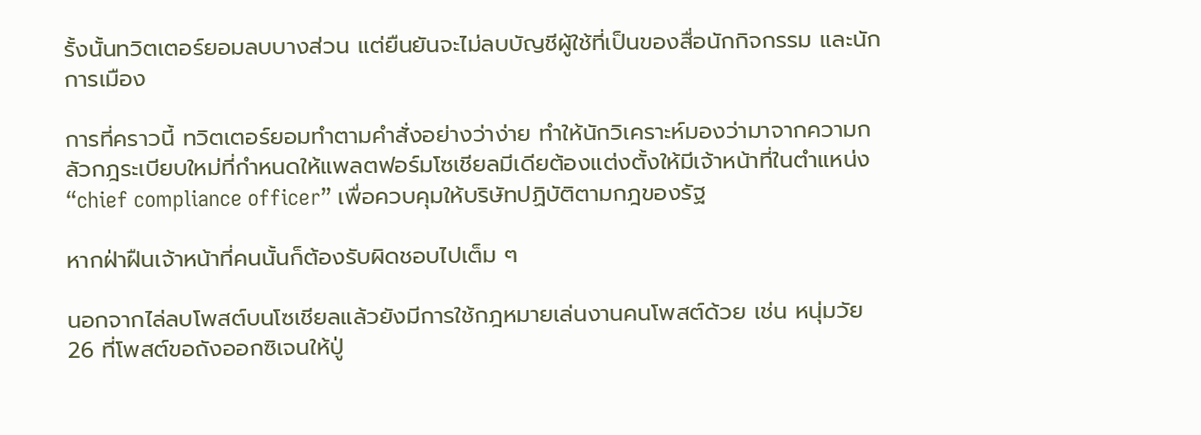รั้งนั้นทวิตเตอร์ยอมลบบางส่วน แต่ยืนยันจะไม่ลบบัญชีผู้ใช้ที่เป็นของสื่อนักกิจกรรม และนักการเมือง

การที่คราวนี้ ทวิตเตอร์ยอมทำตามคำสั่งอย่างว่าง่าย ทำให้นักวิเคราะห์มองว่ามาจากความกลัวกฎระเบียบใหม่ที่กำหนดให้แพลตฟอร์มโซเชียลมีเดียต้องแต่งตั้งให้มีเจ้าหน้าที่ในตำแหน่ง “chief compliance officer” เพื่อควบคุมให้บริษัทปฏิบัติตามกฎของรัฐ

หากฝ่าฝืนเจ้าหน้าที่คนนั้นก็ต้องรับผิดชอบไปเต็ม ๆ

นอกจากไล่ลบโพสต์บนโซเชียลแล้วยังมีการใช้กฎหมายเล่นงานคนโพสต์ด้วย เช่น หนุ่มวัย 26 ที่โพสต์ขอถังออกซิเจนให้ปู่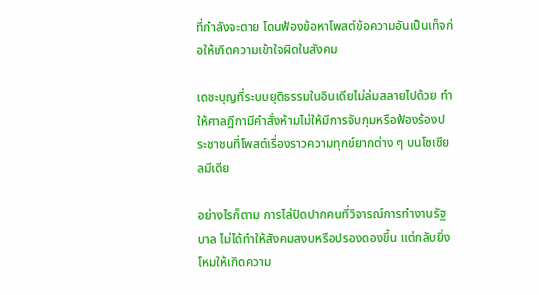ที่กำลังจะตาย โดนฟ้องข้อหาโพสต์ข้อความอันเป็นเท็จก่อให้เกิดความเข้าใจผิดในสังคม

เดชะบุญที่ระบบยุติธรรมในอินเดียไม่ล่มสลายไปด้วย ทำให้ศาลฎีกามีคำสั่งห้ามไม่ให้มีการจับกุมหรือฟ้องร้องประชาชนที่โพสต์เรื่องราวความทุกข์ยากต่าง ๆ บนโซเชียลมีเดีย

อย่างไรก็ตาม การไล่ปิดปากคนที่วิจารณ์การทำงานรัฐบาล ไม่ได้ทำให้สังคมสงบหรือปรองดองขึ้น แต่กลับยิ่งโหมให้เกิดความ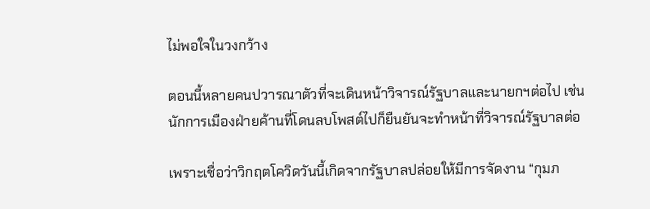ไม่พอใจในวงกว้าง

ตอนนี้หลายคนปวารณาตัวที่จะเดินหน้าวิจารณ์รัฐบาลและนายกฯต่อไป เช่น นักการเมืองฝ่ายค้านที่โดนลบโพสต์ไปก็ยืนยันจะทำหน้าที่วิจารณ์รัฐบาลต่อ

เพราะเชื่อว่าวิกฤตโควิดวันนี้เกิดจากรัฐบาลปล่อยให้มีการจัดงาน “กุมภ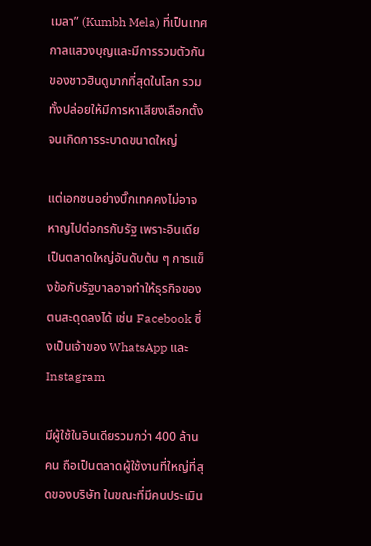เมลา” (Kumbh Mela) ที่เป็นเทศกาลแสวงบุญและมีการรวมตัวกันของชาวฮินดูมากที่สุดในโลก รวมทั้งปล่อยให้มีการหาเสียงเลือกตั้งจนเกิดการระบาดขนาดใหญ่

แต่เอกชนอย่างบิ๊กเทคคงไม่อาจหาญไปต่อกรกับรัฐ เพราะอินเดียเป็นตลาดใหญ่อันดับต้น ๆ การแข็งข้อกับรัฐบาลอาจทำให้ธุรกิจของตนสะดุดลงได้ เช่น Facebook ซึ่งเป็นเจ้าของ WhatsApp และ Instagram

มีผู้ใช้ในอินเดียรวมกว่า 400 ล้านคน ถือเป็นตลาดผู้ใช้งานที่ใหญ่ที่สุดของบริษัท ในขณะที่มีคนประเมิน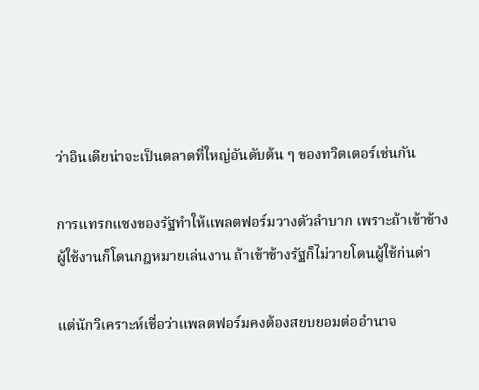ว่าอินเดียน่าจะเป็นตลาดที่ใหญ่อันดับต้น ๆ ของทวิตเตอร์เช่นกัน

การแทรกแซงของรัฐทำให้แพลตฟอร์มวางตัวลำบาก เพราะถ้าเข้าข้างผู้ใช้งานก็โดนกฎหมายเล่นงาน ถ้าเข้าข้างรัฐก็ไม่วายโดนผู้ใช้ก่นด่า

แต่นักวิเคราะห์เชื่อว่าแพลตฟอร์มคงต้องสยบยอมต่ออำนาจ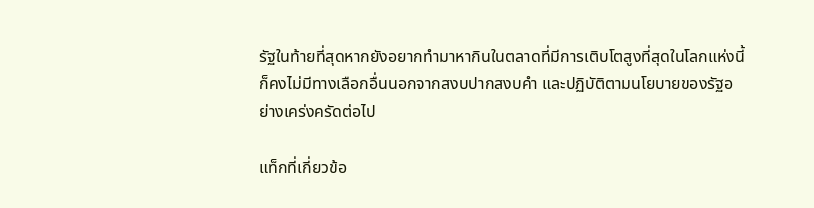รัฐในท้ายที่สุดหากยังอยากทำมาหากินในตลาดที่มีการเติบโตสูงที่สุดในโลกแห่งนี้ก็คงไม่มีทางเลือกอื่นนอกจากสงบปากสงบคำ และปฏิบัติตามนโยบายของรัฐอย่างเคร่งครัดต่อไป

แท็กที่เกี่ยวข้อ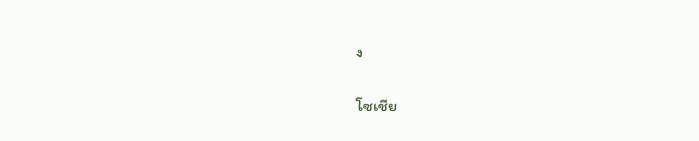ง

โซเชีย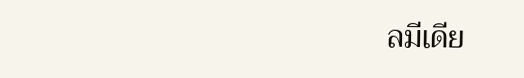ลมีเดีย